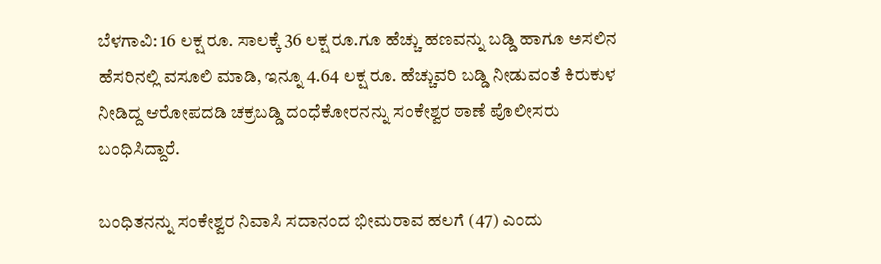ಬೆಳಗಾವಿ: 16 ಲಕ್ಷ ರೂ. ಸಾಲಕ್ಕೆ 36 ಲಕ್ಷ ರೂ.ಗೂ ಹೆಚ್ಚು ಹಣವನ್ನು ಬಡ್ಡಿ ಹಾಗೂ ಅಸಲಿನ ಹೆಸರಿನಲ್ಲಿ ವಸೂಲಿ ಮಾಡಿ, ಇನ್ನೂ 4.64 ಲಕ್ಷ ರೂ. ಹೆಚ್ಚುವರಿ ಬಡ್ಡಿ ನೀಡುವಂತೆ ಕಿರುಕುಳ ನೀಡಿದ್ದ ಆರೋಪದಡಿ ಚಕ್ರಬಡ್ಡಿ ದಂಧೆಕೋರನನ್ನು ಸಂಕೇಶ್ವರ ಠಾಣೆ ಪೊಲೀಸರು ಬಂಧಿಸಿದ್ದಾರೆ.

ಬಂಧಿತನನ್ನು ಸಂಕೇಶ್ವರ ನಿವಾಸಿ ಸದಾನಂದ ಭೀಮರಾವ ಹಲಗೆ (47) ಎಂದು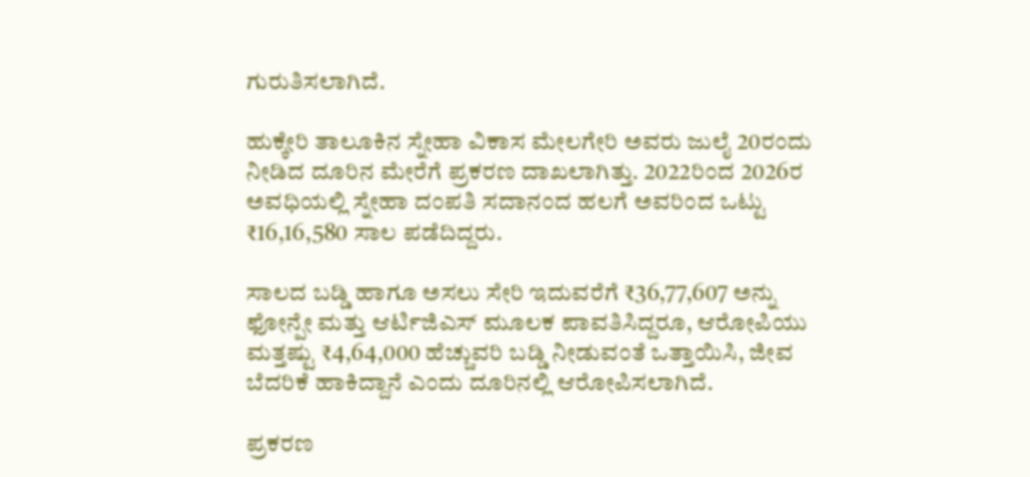ಗುರುತಿಸಲಾಗಿದೆ.

ಹುಕ್ಕೇರಿ ತಾಲೂಕಿನ ಸ್ನೇಹಾ ವಿಕಾಸ ಮೇಲಗೇರಿ ಅವರು ಜುಲೈ 20ರಂದು ನೀಡಿದ ದೂರಿನ ಮೇರೆಗೆ ಪ್ರಕರಣ ದಾಖಲಾಗಿತ್ತು. 2022ರಿಂದ 2026ರ ಅವಧಿಯಲ್ಲಿ ಸ್ನೇಹಾ ದಂಪತಿ ಸದಾನಂದ ಹಲಗೆ ಅವರಿಂದ ಒಟ್ಟು ₹16,16,580 ಸಾಲ ಪಡೆದಿದ್ದರು.

ಸಾಲದ ಬಡ್ಡಿ ಹಾಗೂ ಅಸಲು ಸೇರಿ ಇದುವರೆಗೆ ₹36,77,607 ಅನ್ನು ಫೋನ್ಪೇ ಮತ್ತು ಆರ್ಟಿಜಿಎಸ್ ಮೂಲಕ ಪಾವತಿಸಿದ್ದರೂ, ಆರೋಪಿಯು ಮತ್ತಷ್ಟು ₹4,64,000 ಹೆಚ್ಚುವರಿ ಬಡ್ಡಿ ನೀಡುವಂತೆ ಒತ್ತಾಯಿಸಿ, ಜೀವ ಬೆದರಿಕೆ ಹಾಕಿದ್ದಾನೆ ಎಂದು ದೂರಿನಲ್ಲಿ ಆರೋಪಿಸಲಾಗಿದೆ.

ಪ್ರಕರಣ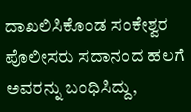ದಾಖಲಿಸಿಕೊಂಡ ಸಂಕೇಶ್ವರ ಪೊಲೀಸರು ಸದಾನಂದ ಹಲಗೆ ಅವರನ್ನು ಬಂಧಿಸಿದ್ದು,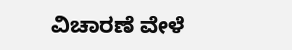ವಿಚಾರಣೆ ವೇಳೆ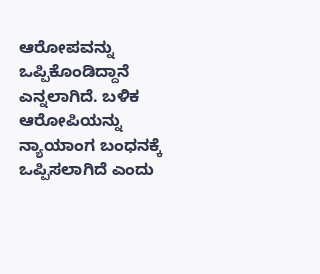ಆರೋಪವನ್ನು ಒಪ್ಪಿಕೊಂಡಿದ್ದಾನೆ ಎನ್ನಲಾಗಿದೆ. ಬಳಿಕ ಆರೋಪಿಯನ್ನು ನ್ಯಾಯಾಂಗ ಬಂಧನಕ್ಕೆ ಒಪ್ಪಿಸಲಾಗಿದೆ ಎಂದು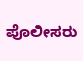ಪೊಲೀಸರು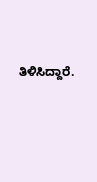ತಿಳಿಸಿದ್ದಾರೆ.